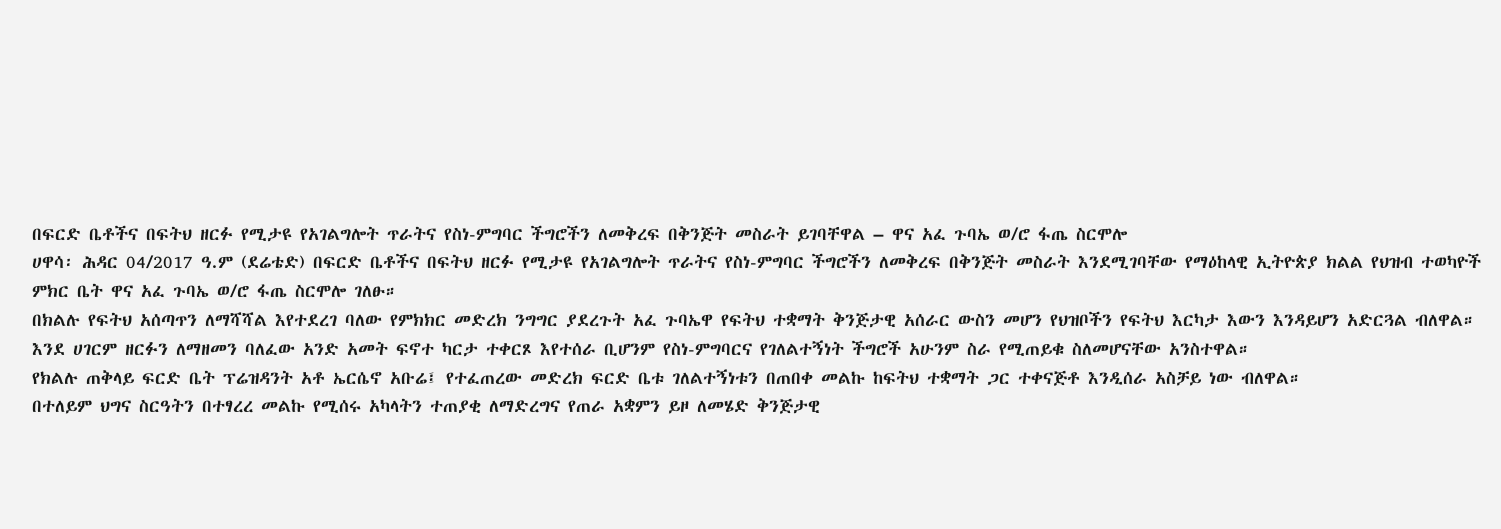በፍርድ ቤቶችና በፍትህ ዘርፉ የሚታዩ የአገልግሎት ጥራትና የስነ-ምግባር ችግሮችን ለመቅረፍ በቅንጅት መስራት ይገባቸዋል – ዋና አፈ ጉባኤ ወ/ሮ ፋጤ ስርሞሎ
ሀዋሳ፡ ሕዳር 04/2017 ዓ.ም (ደሬቴድ) በፍርድ ቤቶችና በፍትህ ዘርፉ የሚታዩ የአገልግሎት ጥራትና የስነ-ምግባር ችግሮችን ለመቅረፍ በቅንጅት መስራት እንደሚገባቸው የማዕከላዊ ኢትዮጵያ ክልል የህዝብ ተወካዮች ምክር ቤት ዋና አፈ ጉባኤ ወ/ሮ ፋጤ ስርሞሎ ገለፁ።
በክልሉ የፍትህ አሰጣጥን ለማሻሻል እየተደረገ ባለው የምክክር መድረክ ንግግር ያደረጉት አፈ ጉባኤዋ የፍትህ ተቋማት ቅንጅታዊ አሰራር ውስን መሆን የህዝቦችን የፍትህ እርካታ እውን እንዳይሆን አድርጓል ብለዋል።
እንደ ሀገርም ዘርፉን ለማዘመን ባለፈው አንድ አመት ፍኖተ ካርታ ተቀርጾ እየተሰራ ቢሆንም የስነ-ምግባርና የገለልተኝነት ችግሮች አሁንም ስራ የሚጠይቁ ስለመሆናቸው አንስተዋል።
የክልሉ ጠቅላይ ፍርድ ቤት ፕሬዝዳንት አቶ ኤርሴኖ አቡሬ፤ የተፈጠረው መድረክ ፍርድ ቤቱ ገለልተኝነቱን በጠበቀ መልኩ ከፍትህ ተቋማት ጋር ተቀናጅቶ እንዲሰራ አስቻይ ነው ብለዋል።
በተለይም ህግና ስርዓትን በተፃረረ መልኩ የሚሰሩ አካላትን ተጠያቂ ለማድረግና የጠራ አቋምን ይዞ ለመሄድ ቅንጅታዊ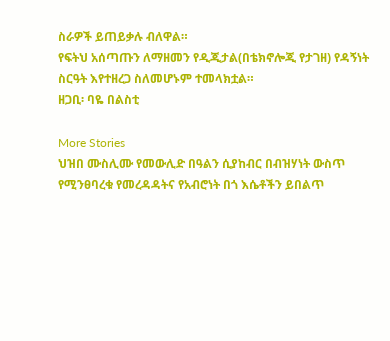ስራዎች ይጠይቃሉ ብለዋል።
የፍትህ አሰጣጡን ለማዘመን የዲጂታል(በቴክኖሎጂ የታገዘ) የዳኝነት ስርዓት እየተዘረጋ ስለመሆኑም ተመላክቷል።
ዘጋቢ፡ ባዬ በልስቲ

More Stories
ህዝበ ሙስሊሙ የመውሊድ በዓልን ሲያከብር በብዝሃነት ውስጥ የሚንፀባረቁ የመረዳዳትና የአብሮነት በጎ እሴቶችን ይበልጥ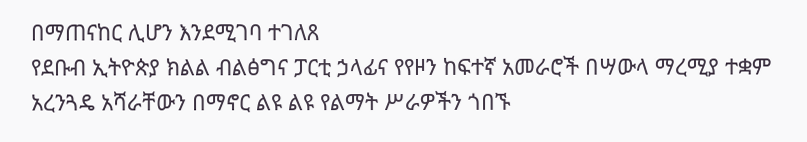በማጠናከር ሊሆን እንደሚገባ ተገለጸ
የደቡብ ኢትዮጵያ ክልል ብልፅግና ፓርቲ ኃላፊና የየዞን ከፍተኛ አመራሮች በሣውላ ማረሚያ ተቋም አረንጓዴ አሻራቸውን በማኖር ልዩ ልዩ የልማት ሥራዎችን ጎበኙ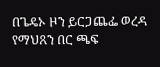በጌዴኦ ዞን ይርጋጨፌ ወረዳ የማህጸን በር ጫፍ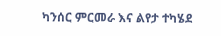ካንሰር ምርመራ እና ልየታ ተካሄደ